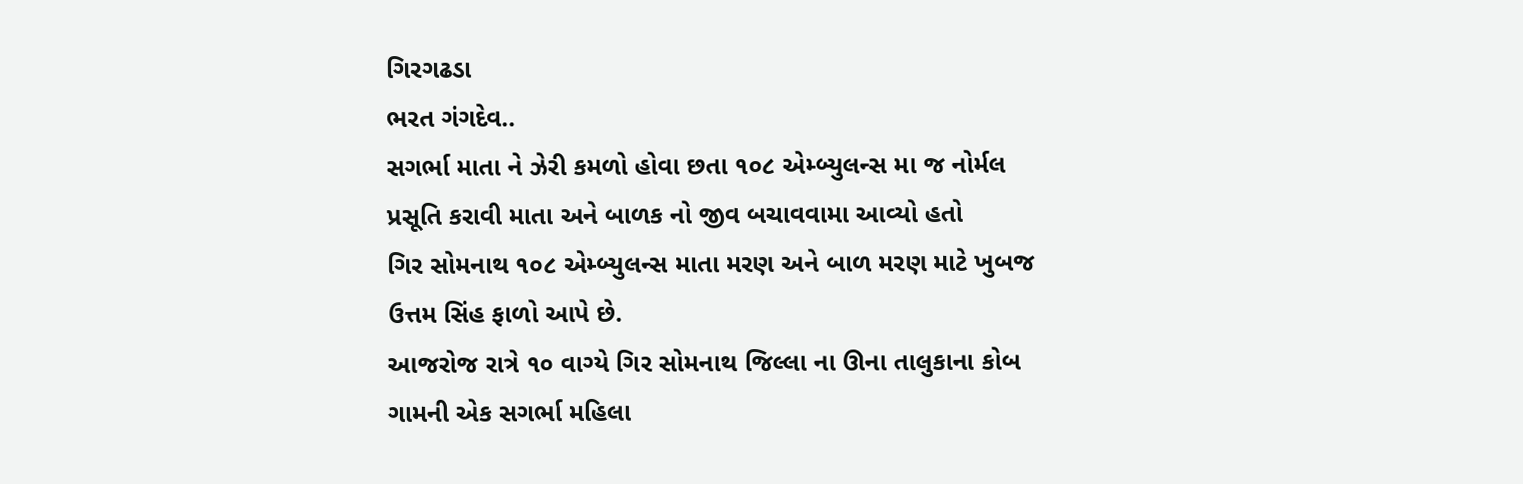ગિરગઢડા
ભરત ગંગદેવ..
સગર્ભા માતા ને ઝેરી કમળો હોવા છતા ૧૦૮ એમ્બ્યુલન્સ મા જ નોર્મલ પ્રસૂતિ કરાવી માતા અને બાળક નો જીવ બચાવવામા આવ્યો હતો
ગિર સોમનાથ ૧૦૮ એમ્બ્યુલન્સ માતા મરણ અને બાળ મરણ માટે ખુબજ ઉત્તમ સિંહ ફાળો આપે છે.
આજરોજ રાત્રે ૧૦ વાગ્યે ગિર સોમનાથ જિલ્લા ના ઊના તાલુકાના કોબ ગામની એક સગર્ભા મહિલા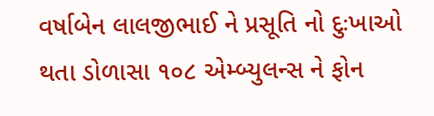વર્ષાબેન લાલજીભાઈ ને પ્રસૂતિ નો દુઃખાઓ થતા ડોળાસા ૧૦૮ એમ્બ્યુલન્સ ને ફોન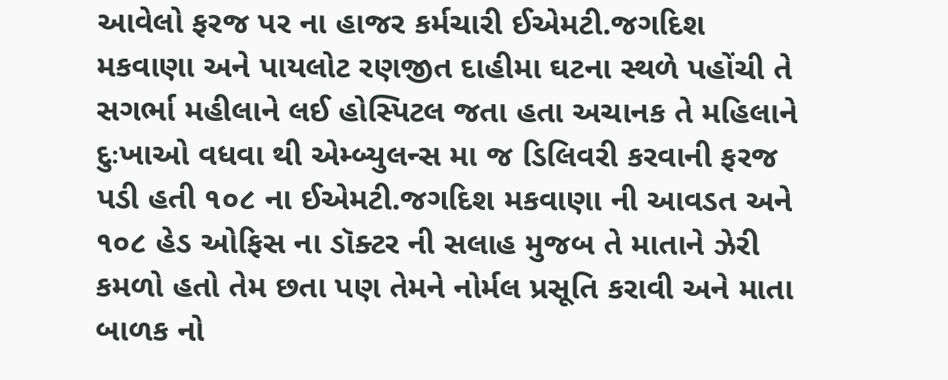આવેલો ફરજ પર ના હાજર કર્મચારી ઈએમટી.જગદિશ મકવાણા અને પાયલોટ રણજીત દાહીમા ઘટના સ્થળે પહોંચી તે સગર્ભા મહીલાને લઈ હોસ્પિટલ જતા હતા અચાનક તે મહિલાને દુઃખાઓ વધવા થી એમ્બ્યુલન્સ મા જ ડિલિવરી કરવાની ફરજ પડી હતી ૧૦૮ ના ઈએમટી.જગદિશ મકવાણા ની આવડત અને ૧૦૮ હેડ ઓફિસ ના ડૉક્ટર ની સલાહ મુજબ તે માતાને ઝેરી કમળો હતો તેમ છતા પણ તેમને નોર્મલ પ્રસૂતિ કરાવી અને માતા બાળક નો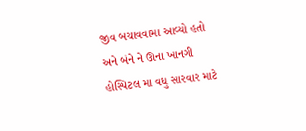જીવ બચાવવામા આવ્યો હતો અને બંને ને ઊના ખાનગી હોસ્પિટલ મા વધુ સારવાર માટે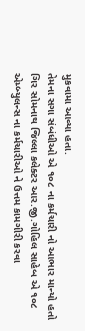મુકવામા આવ્યા હતા.
તેમના સગા સંબંધીઓ એ ૧૦૮ ના કર્મચારી નો આભાર માન્યો હતો ગિર સોમનાથ જિલ્લા કલેક્ટર આર.જી.ગોહિલ સાહેબ એ ૧૦૮ એમ્બ્યુલન્સ ના કર્મચારીઓ ને ઉત્તમ કામગીરી કરવા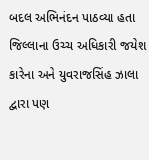બદલ અભિનંદન પાઠવ્યા હતા જિલ્લાના ઉચ્ચ અધિકારી જયેશ કારેના અને યુવરાજસિંહ ઝાલા દ્વારા પણ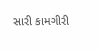સારી કામગીરી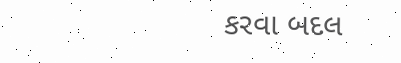કરવા બદલ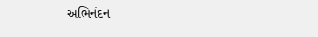અભિનંદન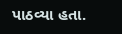પાઠવ્યા હતા.